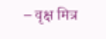– वृक्ष मित्र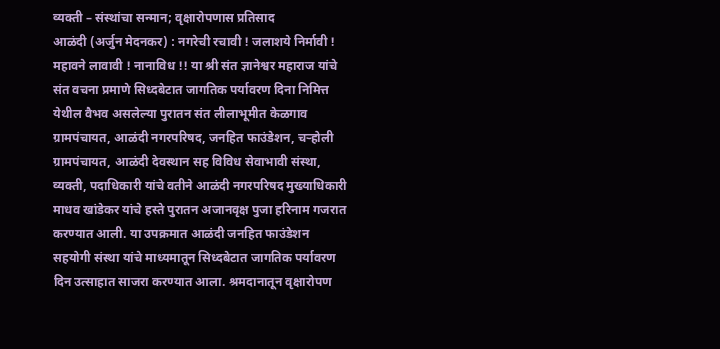व्यक्ती – संस्थांचा सन्मान; वृक्षारोपणास प्रतिसाद
आळंदी (अर्जुन मेदनकर) : नगरेची रचावी ! जलाशये निर्मावी ! महावने लावावी ! नानाविध !! या श्री संत ज्ञानेश्वर महाराज यांचे संत वचना प्रमाणे सिध्दबेटात जागतिक पर्यावरण दिना निमित्त येथील वैभव असलेल्या पुरातन संत लीलाभूमीत केळगाव ग्रामपंचायत, आळंदी नगरपरिषद, जनहित फाउंडेशन, चऱ्होली ग्रामपंचायत, आळंदी देवस्थान सह विविध सेवाभावी संस्था, व्यक्ती, पदाधिकारी यांचे वतीने आळंदी नगरपरिषद मुख्याधिकारी माधव खांडेकर यांचे हस्ते पुरातन अजानवृक्ष पुजा हरिनाम गजरात करण्यात आली. या उपक्रमात आळंदी जनहित फाउंडेशन सहयोगी संस्था यांचे माध्यमातून सिध्दबेटात जागतिक पर्यावरण दिन उत्साहात साजरा करण्यात आला. श्रमदानातून वृक्षारोपण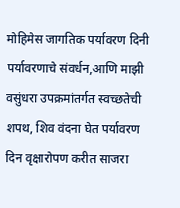मोहिमेस जागतिक पर्यावरण दिनी पर्यावरणाचे संवर्धन,आणि माझी वसुंधरा उपक्रमांतर्गत स्वच्छतेची शपथ, शिव वंदना घेत पर्यावरण दिन वृक्षारोपण करीत साजरा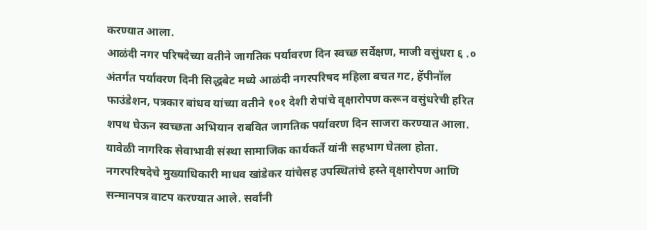करण्यात आला.
आळंदी नगर परिषदेच्या वतीने जागतिक पर्यावरण दिन स्वच्छ सर्वेक्षण, माजी वसुंधरा ६ .० अंतर्गत पर्यावरण दिनी सिद्धबेट मध्ये आळंदी नगरपरिषद महिला बचत गट, हॅपीनॉल फाउंडेशन, पत्रकार बांधव यांच्या वतीने १०१ देशी रोपांचे वृक्षारोपण करून वसुंधरेची हरित शपथ घेऊन स्वच्छता अभियान राबवित जागतिक पर्यावरण दिन साजरा करण्यात आला. यावेळी नागरिक सेवाभावी संस्था सामाजिक कार्यकर्ते यांनी सहभाग घेतला होता. नगरपरिषदेचे मुख्याधिकारी माधव खांडेकर यांचेसह उपस्थितांचे हस्ते वृक्षारोपण आणि सन्मानपत्र वाटप करण्यात आले. सर्वांनी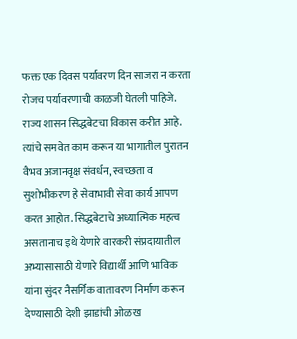फक्त एक दिवस पर्यावरण दिन साजरा न करता रोजच पर्यावरणाची काळजी घेतली पाहिजे. राज्य शासन सिद्धबेटचा विकास करीत आहे. त्यांचे समवेत काम करून या भागातील पुरातन वैभव अजानवृक्ष संवर्धन, स्वच्छता व सुशोभीकरण हे सेवाभावी सेवा कार्य आपण करत आहोत. सिद्धबेटाचे अध्यात्मिक महत्व असतानाच इथे येणारे वारकरी संप्रदायातील अभ्यासासाठी येणारे विद्यार्थी आणि भाविक यांना सुंदर नैसर्गिक वातावरण निर्माण करून देण्यासाठी देशी झाडांची ओळख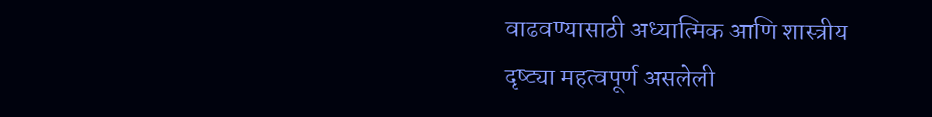वाढवण्यासाठी अध्यात्मिक आणि शास्त्रीय दृष्ट्या महत्वपूर्ण असलेली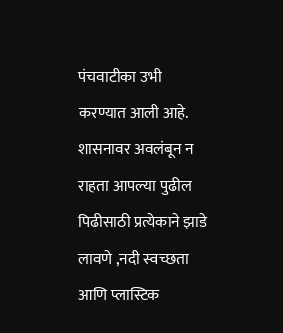पंचवाटीका उभी करण्यात आली आहे. शासनावर अवलंबून न राहता आपल्या पुढील पिढीसाठी प्रत्येकाने झाडे लावणे ,नदी स्वच्छता आणि प्लास्टिक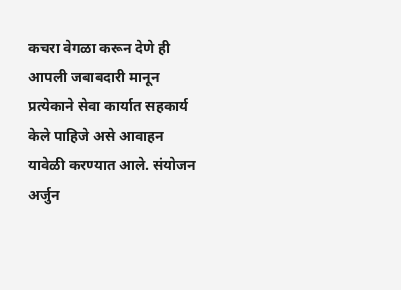कचरा वेगळा करून देणे ही आपली जबाबदारी मानून प्रत्येकाने सेवा कार्यात सहकार्य केले पाहिजे असे आवाहन यावेळी करण्यात आले. संयोजन अर्जुन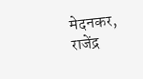मेदनकर, राजेंद्र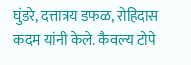घुंडरे, दत्तात्रय डफळ, रोहिदास कदम यांनी केले. कैवल्य टोपे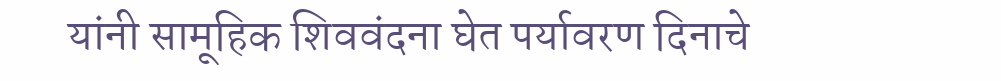यांनी सामूहिक शिववंदना घेत पर्यावरण दिनाचे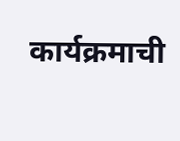कार्यक्रमाची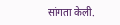सांगता केली.